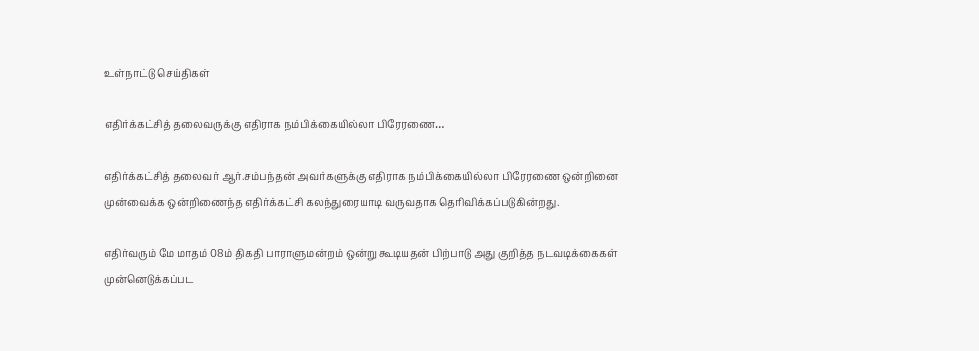உள்நாட்டு செய்திகள்

எதிர்க்கட்சித் தலைவருக்கு எதிராக நம்பிக்கையில்லா பிரேரணை…

எதிர்க்கட்சித் தலைவர் ஆர்.சம்பந்தன் அவர்களுக்கு எதிராக நம்பிக்கையில்லா பிரேரணை ஒன்றினை முன்வைக்க ஒன்றிணைந்த எதிர்க்கட்சி கலந்துரையாடி வருவதாக தெரிவிக்கப்படுகின்றது.

எதிர்வரும் மே மாதம் 08ம் திகதி பாராளுமன்றம் ஒன்று கூடியதன் பிற்பாடு அது குறித்த நடவடிக்கைகள் முன்னெடுக்கப்பட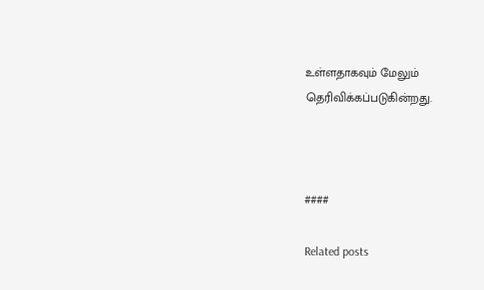உள்ளதாகவும் மேலும் தெரிவிக்கப்படுகின்றது.



####

Related posts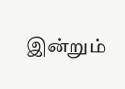இன்றும்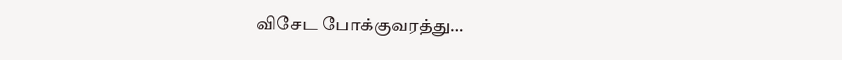விசேட போக்குவரத்து…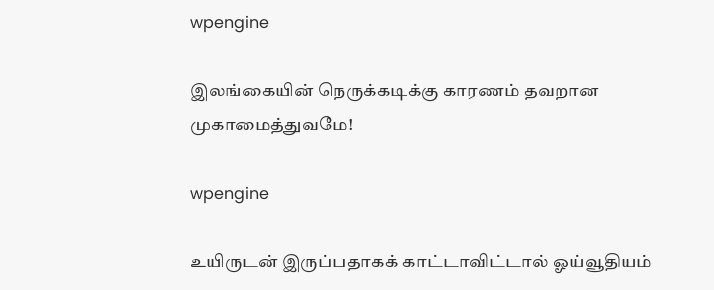wpengine

இலங்கையின் நெருக்கடிக்கு காரணம் தவறான முகாமைத்துவமே!

wpengine

உயிருடன் இருப்பதாகக் காட்டாவிட்டால் ஓய்வூதியம்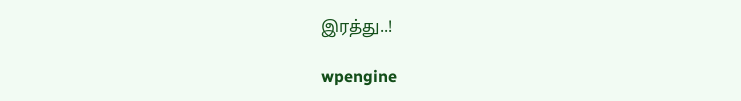இரத்து..!

wpengine